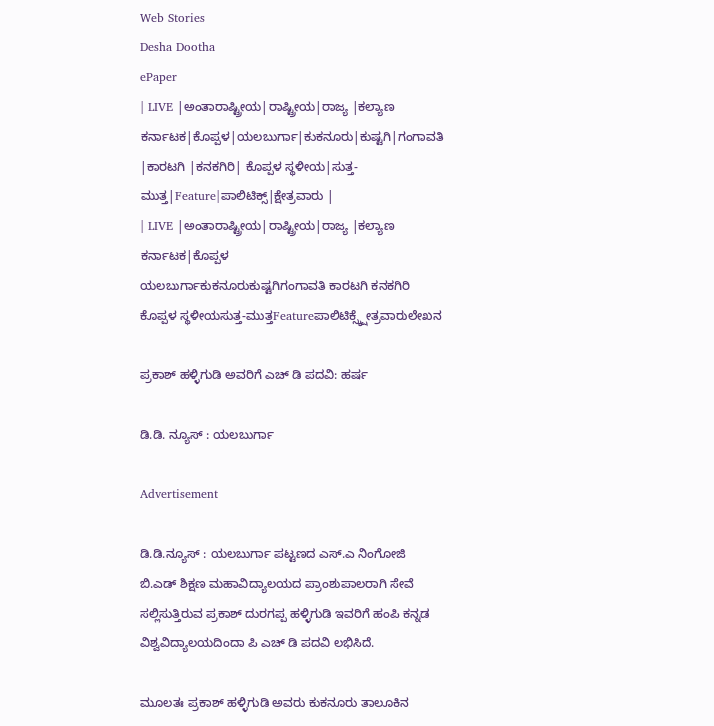Web Stories
Desha Dootha
ePaper
| LIVE |ಅಂತಾರಾಷ್ಟ್ರೀಯ|ರಾಷ್ಟ್ರೀಯ|ರಾಜ್ಯ |ಕಲ್ಯಾಣ ಕರ್ನಾಟಕ|ಕೊಪ್ಪಳ|ಯಲಬುರ್ಗಾ|ಕುಕನೂರು|ಕುಷ್ಟಗಿ|ಗಂಗಾವತಿ |ಕಾರಟಗಿ |ಕನಕಗಿರಿ| ಕೊಪ್ಪಳ ಸ್ಥಳೀಯ|ಸುತ್ತ-ಮುತ್ತ|Feature|ಪಾಲಿಟಿಕ್ಸ್|ಕ್ಷೇತ್ರವಾರು |
| LIVE |ಅಂತಾರಾಷ್ಟ್ರೀಯ|ರಾಷ್ಟ್ರೀಯ|ರಾಜ್ಯ |ಕಲ್ಯಾಣ ಕರ್ನಾಟಕ|ಕೊಪ್ಪಳ
ಯಲಬುರ್ಗಾಕುಕನೂರುಕುಷ್ಟಗಿಗಂಗಾವತಿ ಕಾರಟಗಿ ಕನಕಗಿರಿ ಕೊಪ್ಪಳ ಸ್ಥಳೀಯಸುತ್ತ-ಮುತ್ತFeatureಪಾಲಿಟಿಕ್ಸ್ಕ್ಷೇತ್ರವಾರುಲೇಖನ

ಪ್ರಕಾಶ್ ಹಳ್ಳಿಗುಡಿ ಅವರಿಗೆ ಎಚ್ ಡಿ ಪದವಿ: ಹರ್ಷ

ಡಿ.ಡಿ. ನ್ಯೂಸ್ : ಯಲಬುರ್ಗಾ

Advertisement

ಡಿ.ಡಿ.ನ್ಯೂಸ್ : ಯಲಬುರ್ಗಾ ಪಟ್ಟಣದ ಎಸ್.ಎ ನಿಂಗೋಜಿ ಬಿ.ಎಡ್ ಶಿಕ್ಷಣ ಮಹಾವಿದ್ಯಾಲಯದ ಪ್ರಾಂಶುಪಾಲರಾಗಿ ಸೇವೆ ಸಲ್ಲಿಸುತ್ತಿರುವ ಪ್ರಕಾಶ್ ದುರಗಪ್ಪ ಹಳ್ಳಿಗುಡಿ ಇವರಿಗೆ ಹಂಪಿ ಕನ್ನಡ ವಿಶ್ವವಿದ್ಯಾಲಯದಿಂದಾ ಪಿ ಎಚ್ ಡಿ ಪದವಿ ಲಭಿಸಿದೆ.

ಮೂಲತಃ ಪ್ರಕಾಶ್ ಹಳ್ಳಿಗುಡಿ ಅವರು ಕುಕನೂರು ತಾಲೂಕಿನ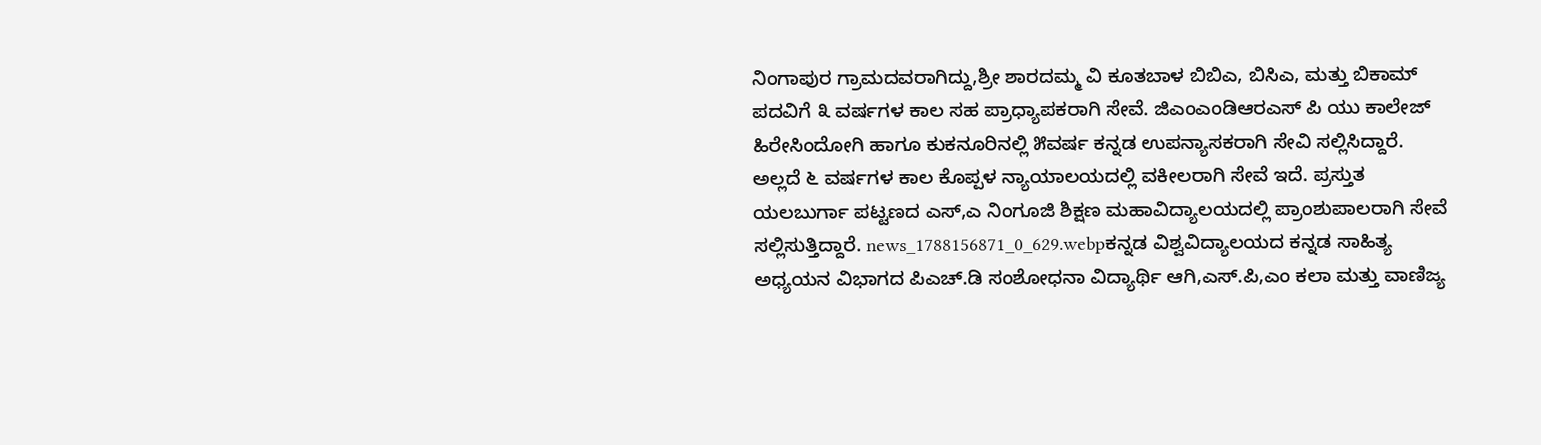ನಿಂಗಾಪುರ ಗ್ರಾಮದವರಾಗಿದ್ದು,ಶ್ರೀ ಶಾರದಮ್ಮ ವಿ ಕೂತಬಾಳ ಬಿಬಿಎ, ಬಿಸಿಎ, ಮತ್ತು ಬಿಕಾಮ್ ಪದವಿಗೆ ೩ ವರ್ಷಗಳ ಕಾಲ ಸಹ ಪ್ರಾಧ್ಯಾಪಕರಾಗಿ ಸೇವೆ. ಜಿಎಂಎಂಡಿಆರಎಸ್ ಪಿ ಯು ಕಾಲೇಜ್ ಹಿರೇಸಿಂದೋಗಿ ಹಾಗೂ ಕುಕನೂರಿನಲ್ಲಿ ೫ವರ್ಷ ಕನ್ನಡ ಉಪನ್ಯಾಸಕರಾಗಿ ಸೇವಿ ಸಲ್ಲಿಸಿದ್ದಾರೆ. ಅಲ್ಲದೆ ೬ ವರ್ಷಗಳ ಕಾಲ ಕೊಪ್ಪಳ ನ್ಯಾಯಾಲಯದಲ್ಲಿ ವಕೀಲರಾಗಿ ಸೇವೆ ಇದೆ. ಪ್ರಸ್ತುತ ಯಲಬುರ್ಗಾ ಪಟ್ಟಣದ ಎಸ್,ಎ ನಿಂಗೂಜಿ ಶಿಕ್ಷಣ ಮಹಾವಿದ್ಯಾಲಯದಲ್ಲಿ ಪ್ರಾಂಶುಪಾಲರಾಗಿ ಸೇವೆ ಸಲ್ಲಿಸುತ್ತಿದ್ದಾರೆ. news_1788156871_0_629.webpಕನ್ನಡ ವಿಶ್ವವಿದ್ಯಾಲಯದ ಕನ್ನಡ ಸಾಹಿತ್ಯ ಅಧ್ಯಯನ ವಿಭಾಗದ ಪಿಎಚ್.ಡಿ ಸಂಶೋಧನಾ ವಿದ್ಯಾರ್ಥಿ ಆಗಿ,ಎಸ್.ಪಿ,ಎಂ ಕಲಾ ಮತ್ತು ವಾಣಿಜ್ಯ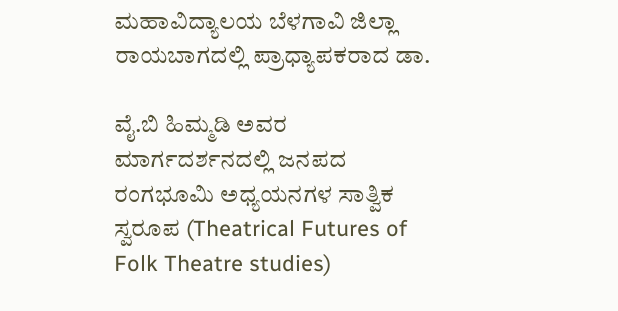ಮಹಾವಿದ್ಯಾಲಯ ಬೆಳಗಾವಿ ಜಿಲ್ಲಾ ರಾಯಬಾಗದಲ್ಲಿ ಪ್ರಾಧ್ಯಾಪಕರಾದ ಡಾ.

ವೈ.ಬಿ ಹಿಮ್ಮಡಿ ಅವರ ಮಾರ್ಗದರ್ಶನದಲ್ಲಿ ಜನಪದ ರಂಗಭೂಮಿ ಅಧ್ಯಯನಗಳ ಸಾತ್ವಿಕ ಸ್ವರೂಪ (Theatrical Futures of Folk Theatre studies)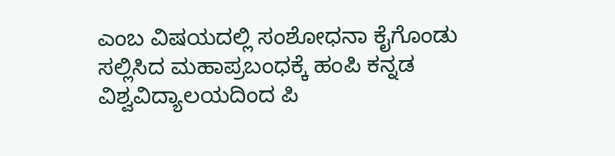ಎಂಬ ವಿಷಯದಲ್ಲಿ ಸಂಶೋಧನಾ ಕೈಗೊಂಡು ಸಲ್ಲಿಸಿದ ಮಹಾಪ್ರಬಂಧಕ್ಕೆ ಹಂಪಿ ಕನ್ನಡ ವಿಶ್ವವಿದ್ಯಾಲಯದಿಂದ ಪಿ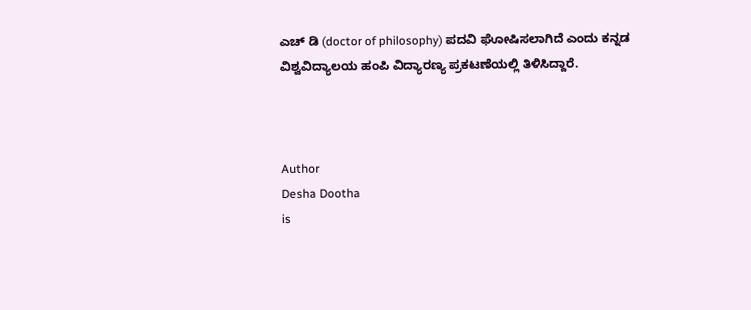ಎಚ್ ಡಿ (doctor of philosophy) ಪದವಿ ಘೋಷಿಸಲಾಗಿದೆ ಎಂದು ಕನ್ನಡ ವಿಶ್ವವಿದ್ಯಾಲಯ ಹಂಪಿ ವಿದ್ಯಾರಣ್ಯ ಪ್ರಕಟಣೆಯಲ್ಲಿ ತಿಳಿಸಿದ್ದಾರೆ.



Author
Desha Dootha
is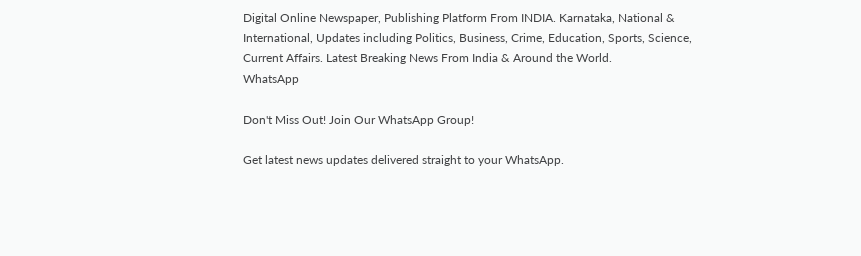Digital Online Newspaper, Publishing Platform From INDIA. Karnataka, National & International, Updates including Politics, Business, Crime, Education, Sports, Science, Current Affairs. Latest Breaking News From India & Around the World.
WhatsApp

Don't Miss Out! Join Our WhatsApp Group!

Get latest news updates delivered straight to your WhatsApp.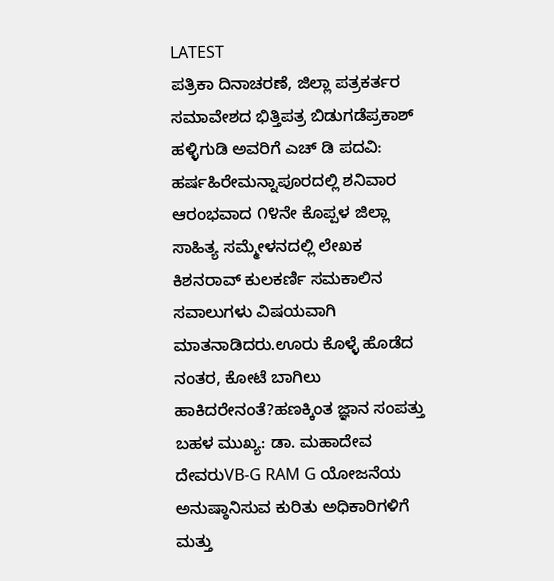LATEST
ಪತ್ರಿಕಾ ದಿನಾಚರಣೆ, ಜಿಲ್ಲಾ ಪತ್ರಕರ್ತರ ಸಮಾವೇಶದ ಭಿತ್ತಿಪತ್ರ ಬಿಡುಗಡೆಪ್ರಕಾಶ್ ಹಳ್ಳಿಗುಡಿ ಅವರಿಗೆ ಎಚ್ ಡಿ ಪದವಿ: ಹರ್ಷಹಿರೇಮನ್ನಾಪೂರದಲ್ಲಿ ಶನಿವಾರ ಆರಂಭವಾದ ೧೪ನೇ ಕೊಪ್ಪಳ ಜಿಲ್ಲಾ ಸಾಹಿತ್ಯ ಸಮ್ಮೇಳನದಲ್ಲಿ ಲೇಖಕ ಕಿಶನರಾವ್ ಕುಲಕರ್ಣಿ ಸಮಕಾಲಿನ ಸವಾಲುಗಳು ವಿಷಯವಾಗಿ ಮಾತನಾಡಿದರು.ಊರು ಕೊಳ್ಳೆ ಹೊಡೆದ ನಂತರ, ಕೋಟೆ ಬಾಗಿಲು ಹಾಕಿದರೇನಂತೆ?ಹಣಕ್ಕಿಂತ ಜ್ಞಾನ ಸಂಪತ್ತು ಬಹಳ ಮುಖ್ಯ: ಡಾ. ಮಹಾದೇವ ದೇವರುVB-G RAM G ಯೋಜನೆಯ ಅನುಷ್ಠಾನಿಸುವ ಕುರಿತು ಅಧಿಕಾರಿಗಳಿಗೆ ಮತ್ತು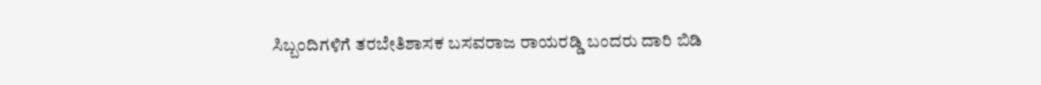ಸಿಬ್ಬಂದಿಗಳಿಗೆ ತರಬೇತಿಶಾಸಕ ಬಸವರಾಜ ರಾಯರಡ್ಡಿ ಬಂದರು ದಾರಿ ಬಿಡಿ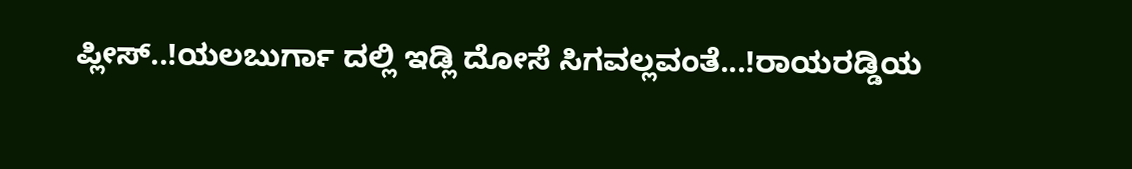ಪ್ಲೀಸ್..!ಯಲಬುರ್ಗಾ ದಲ್ಲಿ ಇಡ್ಲಿ ದೋಸೆ ಸಿಗವಲ್ಲವಂತೆ...!ರಾಯರಡ್ಡಿಯ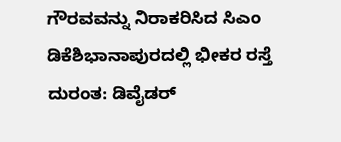ಗೌರವವನ್ನು ನಿರಾಕರಿಸಿದ ಸಿಎಂ ಡಿಕೆಶಿಭಾನಾಪುರದಲ್ಲಿ ಭೀಕರ ರಸ್ತೆ ದುರಂತ: ಡಿವೈಡರ್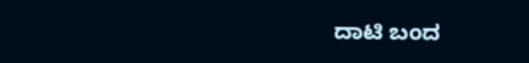ದಾಟಿ ಬಂದ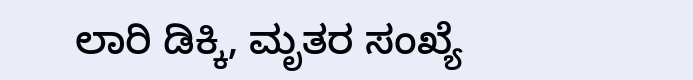ಲಾರಿ ಡಿಕ್ಕಿ, ಮೃತರ ಸಂಖ್ಯೆ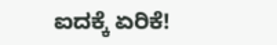ಐದಕ್ಕೆ ಏರಿಕೆ!